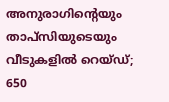അനുരാഗിന്റെയും താപ്സിയുടെയും വീടുകളില്‍ റെയ്ഡ്; 650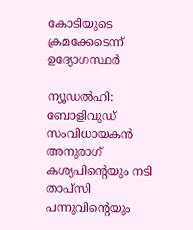കോടിയുടെ ക്രമക്കേടെന്ന് ഉദ്യോഗസ്ഥര്‍

ന്യൂഡല്‍ഹി: ബോളിവുഡ് സംവിധായകന്‍ അനുരാഗ് കശ്യപിന്റെയും നടി താപ്സി പന്നുവിന്റെയും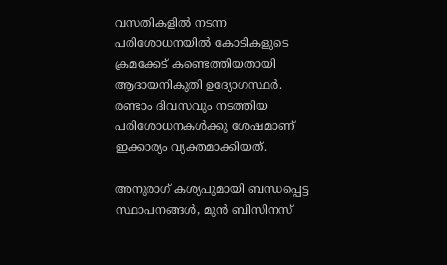വസതികളില്‍ നടന്ന പരിശോധനയില്‍ കോടികളുടെ ക്രമക്കേട് കണ്ടെത്തിയതായി ആദായനികുതി ഉദ്യോഗസ്ഥര്‍. രണ്ടാം ദിവസവും നടത്തിയ പരിശോധനകള്‍ക്കു ശേഷമാണ് ഇക്കാര്യം വ്യക്തമാക്കിയത്.

അനുരാഗ് കശ്യപുമായി ബന്ധപ്പെട്ട സ്ഥാപനങ്ങള്‍, മുന്‍ ബിസിനസ്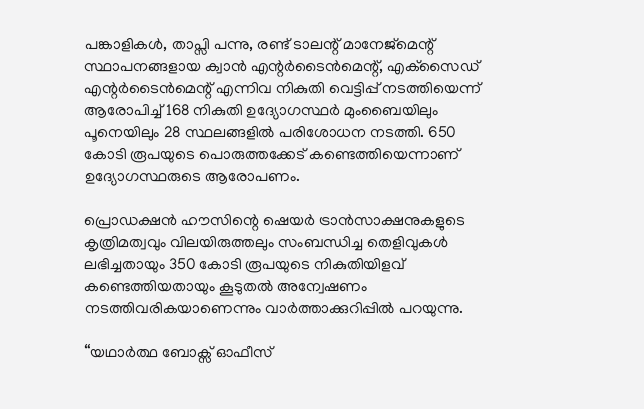പങ്കാളികള്‍, താപ്സി പന്നു, രണ്ട് ടാലന്റ് മാനേജ്‌മെന്റ് സ്ഥാപനങ്ങളായ ക്വാന്‍ എന്റര്‍ടൈന്‍മെന്റ്, എക്‌സൈഡ് എന്റര്‍ടൈന്‍മെന്റ് എന്നിവ നികുതി വെട്ടിപ്പ് നടത്തിയെന്ന് ആരോപിച്ച്‌ 168 നികുതി ഉദ്യോഗസ്ഥര്‍ മുംബൈയിലും പൂനെയിലും 28 സ്ഥലങ്ങളില്‍ പരിശോധന നടത്തി. 650 കോടി രൂപയുടെ പൊരുത്തക്കേട് കണ്ടെത്തിയെന്നാണ് ഉദ്യോഗസ്ഥരുടെ ആരോപണം.

പ്രൊഡക്ഷന്‍ ഹൗസിന്റെ ഷെയര്‍ ട്രാന്‍സാക്ഷനുകളുടെ കൃത്രിമത്വവും വിലയിരുത്തലും സംബന്ധിച്ച തെളിവുകള്‍ ലഭിച്ചതായും 350 കോടി രൂപയുടെ നികുതിയിളവ് കണ്ടെത്തിയതായും കൂടുതല്‍ അന്വേഷണം നടത്തിവരികയാണെന്നും വാര്‍ത്താക്കുറിപ്പില്‍ പറയുന്നു.

“യഥാര്‍ത്ഥ ബോക്സ് ഓഫീസ്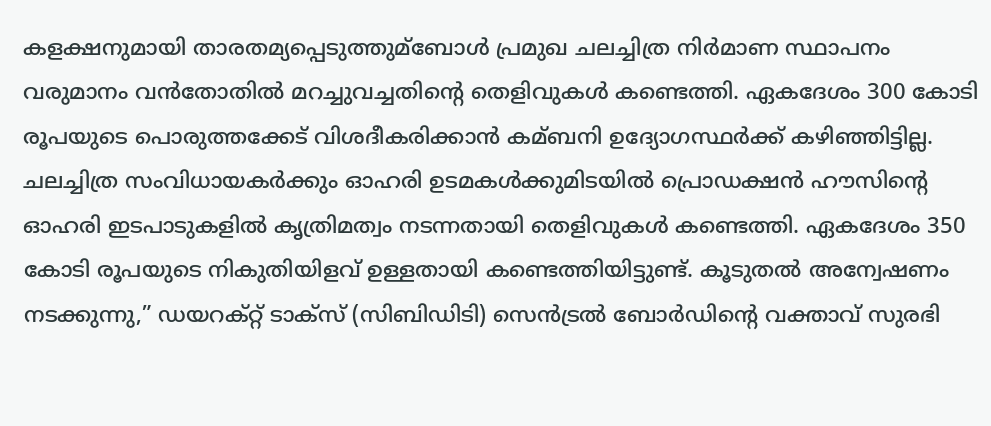കളക്ഷനുമായി താരതമ്യപ്പെടുത്തുമ്ബോള്‍ പ്രമുഖ ചലച്ചിത്ര നിര്‍മാണ സ്ഥാപനം വരുമാനം വന്‍തോതില്‍ മറച്ചുവച്ചതിന്റെ തെളിവുകള്‍ കണ്ടെത്തി. ഏകദേശം 300 കോടി രൂപയുടെ പൊരുത്തക്കേട് വിശദീകരിക്കാന്‍ കമ്ബനി ഉദ്യോഗസ്ഥര്‍ക്ക് കഴിഞ്ഞിട്ടില്ല. ചലച്ചിത്ര സംവിധായകര്‍ക്കും ഓഹരി ഉടമകള്‍ക്കുമിടയില്‍ പ്രൊഡക്ഷന്‍ ഹൗസിന്റെ ഓഹരി ഇടപാടുകളില്‍ കൃത്രിമത്വം നടന്നതായി തെളിവുകള്‍ കണ്ടെത്തി. ഏകദേശം 350 കോടി രൂപയുടെ നികുതിയിളവ് ഉള്ളതായി കണ്ടെത്തിയിട്ടുണ്ട്. കൂടുതല്‍ അന്വേഷണം നടക്കുന്നു,” ഡയറക്റ്റ് ടാക്സ് (സിബിഡിടി) സെന്‍ട്രല്‍ ബോര്‍ഡിന്റെ വക്താവ് സുരഭി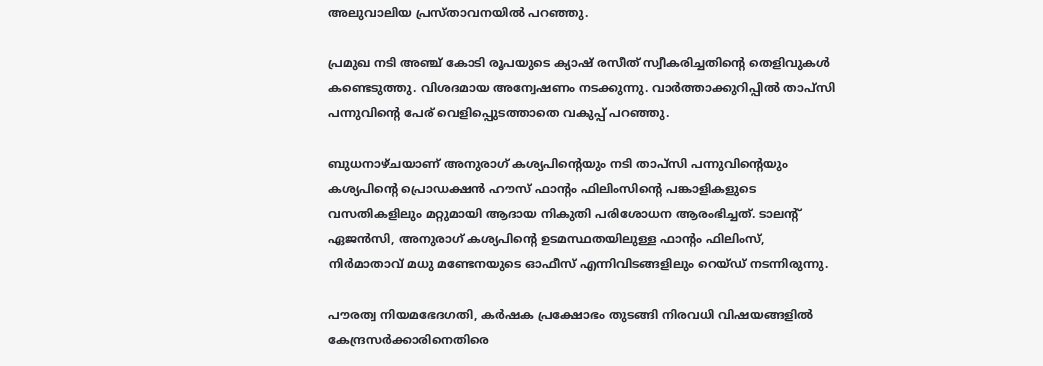അലുവാലിയ പ്രസ്താവനയില്‍ പറഞ്ഞു.

പ്രമുഖ നടി അഞ്ച് കോടി രൂപയുടെ ക്യാഷ് രസീത് സ്വീകരിച്ചതിന്റെ തെളിവുകള്‍ കണ്ടെടുത്തു. വിശദമായ അന്വേഷണം നടക്കുന്നു. വാര്‍ത്താക്കുറിപ്പില്‍ താപ്സി പന്നുവിന്റെ പേര് വെളിപ്പെുടത്താതെ വകുപ്പ് പറഞ്ഞു.

ബുധനാഴ്ചയാണ് അനുരാഗ് കശ്യപിന്റെയും നടി താപ്സി പന്നുവിന്റെയും കശ്യപിന്റെ പ്രൊഡക്ഷന്‍ ഹൗസ് ഫാന്റം ഫിലിംസിന്റെ പങ്കാളികളുടെ വസതികളിലും മറ്റുമായി ആദായ നികുതി പരിശോധന ആരംഭിച്ചത്. ടാലന്റ് ഏജന്‍സി, അനുരാഗ് കശ്യപിന്റെ ഉടമസ്ഥതയിലുള്ള ഫാന്റം ഫിലിംസ്, നിര്‍മാതാവ് മധു മണ്ടേനയുടെ ഓഫീസ് എന്നിവിടങ്ങളിലും റെയ്ഡ് നടന്നിരുന്നു.

പൗരത്വ നിയമഭേദഗതി, കര്‍ഷക പ്രക്ഷോഭം തുടങ്ങി നിരവധി വിഷയങ്ങളില്‍ കേന്ദ്രസര്‍ക്കാരിനെതിരെ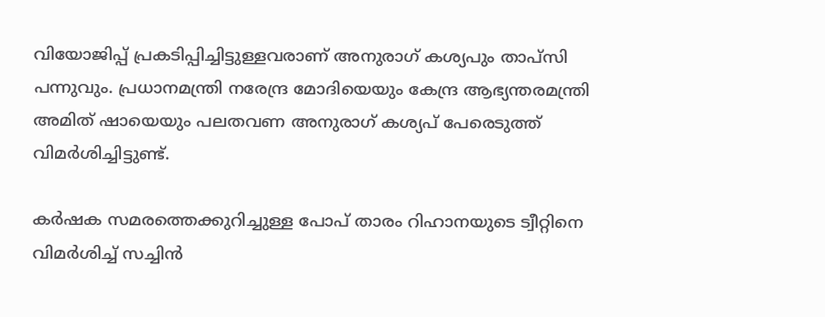വിയോജിപ്പ് പ്രകടിപ്പിച്ചിട്ടുള്ളവരാണ് അനുരാഗ് കശ്യപും താപ്സി പന്നുവും. പ്രധാനമന്ത്രി നരേന്ദ്ര മോദിയെയും കേന്ദ്ര ആഭ്യന്തരമന്ത്രി അമിത് ഷായെയും പലതവണ അനുരാഗ് കശ്യപ് പേരെടുത്ത് വിമര്‍ശിച്ചിട്ടുണ്ട്.

കര്‍ഷക സമരത്തെക്കുറിച്ചുള്ള പോപ് താരം റിഹാനയുടെ ട്വീറ്റിനെ വിമര്‍ശിച്ച്‌ സച്ചിന്‍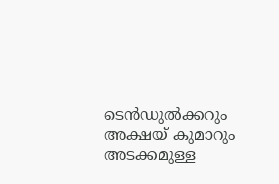ടെന്‍ഡുല്‍ക്കറും അക്ഷയ് കുമാറും അടക്കമുള്ള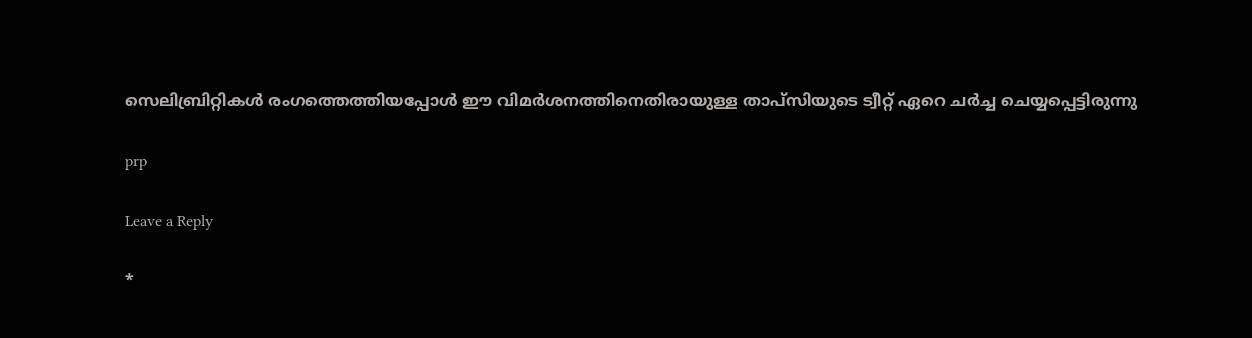സെലിബ്രിറ്റികള്‍ രംഗത്തെത്തിയപ്പോള്‍ ഈ വിമര്‍ശനത്തിനെതിരായുള്ള താപ്സിയുടെ ട്വീറ്റ് ഏറെ ചര്‍ച്ച ചെയ്യപ്പെട്ടിരുന്നു

prp

Leave a Reply

*